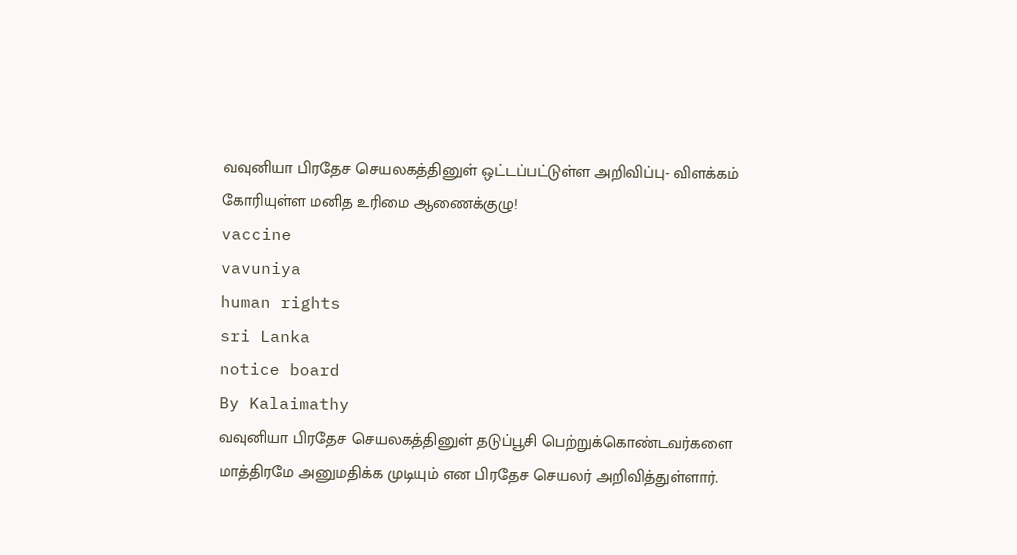வவுனியா பிரதேச செயலகத்தினுள் ஒட்டப்பட்டுள்ள அறிவிப்பு- விளக்கம் கோரியுள்ள மனித உரிமை ஆணைக்குழு!
vaccine
vavuniya
human rights
sri Lanka
notice board
By Kalaimathy
வவுனியா பிரதேச செயலகத்தினுள் தடுப்பூசி பெற்றுக்கொண்டவர்களை மாத்திரமே அனுமதிக்க முடியும் என பிரதேச செயலர் அறிவித்துள்ளார்.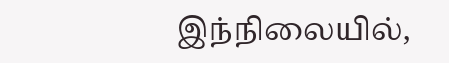இந்நிலையில்,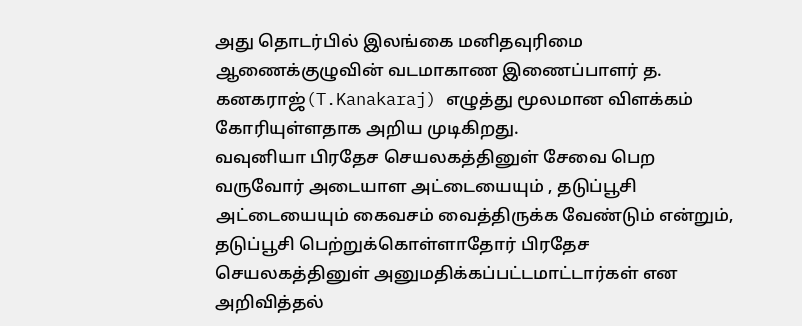அது தொடர்பில் இலங்கை மனிதவுரிமை ஆணைக்குழுவின் வடமாகாண இணைப்பாளர் த. கனகராஜ்(T.Kanakaraj) எழுத்து மூலமான விளக்கம் கோரியுள்ளதாக அறிய முடிகிறது.
வவுனியா பிரதேச செயலகத்தினுள் சேவை பெற வருவோர் அடையாள அட்டையையும் , தடுப்பூசி அட்டையையும் கைவசம் வைத்திருக்க வேண்டும் என்றும், தடுப்பூசி பெற்றுக்கொள்ளாதோர் பிரதேச செயலகத்தினுள் அனுமதிக்கப்பட்டமாட்டார்கள் என அறிவித்தல்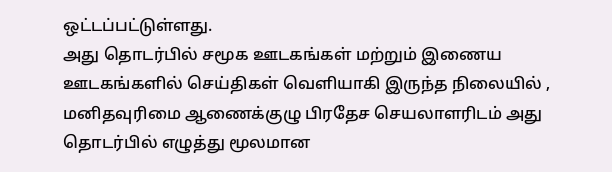ஒட்டப்பட்டுள்ளது.
அது தொடர்பில் சமூக ஊடகங்கள் மற்றும் இணைய ஊடகங்களில் செய்திகள் வெளியாகி இருந்த நிலையில் , மனிதவுரிமை ஆணைக்குழு பிரதேச செயலாளரிடம் அது தொடர்பில் எழுத்து மூலமான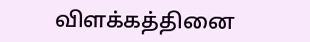விளக்கத்தினை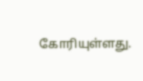கோரியுள்ளது.